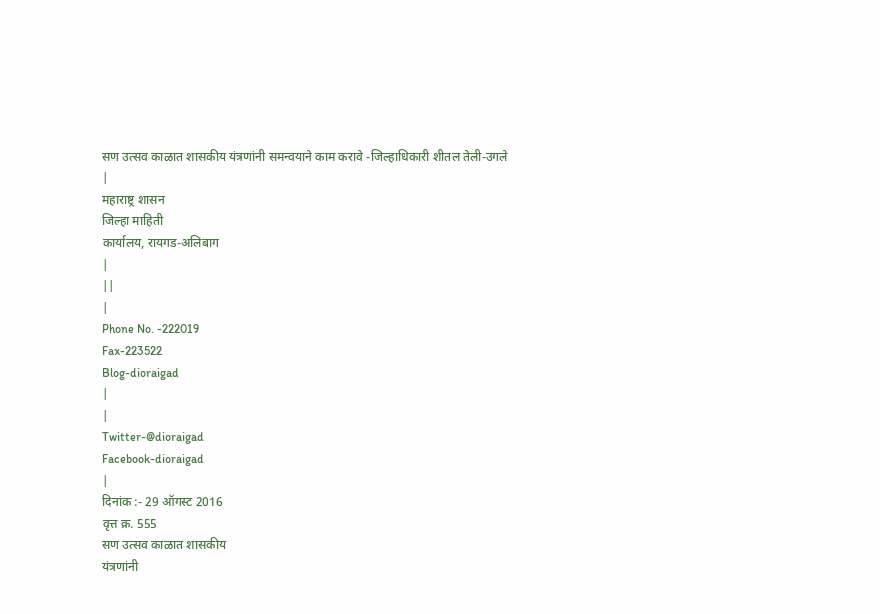सण उत्सव काळात शासकीय यंत्रणांनी समन्वयाने काम करावे -जिल्हाधिकारी शीतल तेली-उगले
|
महाराष्ट्र शासन
जिल्हा माहिती
कार्यालय, रायगड-अलिबाग
|
||
|
Phone No. -222019
Fax-223522
Blog-dioraigad
|
|
Twitter-@dioraigad
Facebook-dioraigad
|
दिनांक :- 29 ऑगस्ट 2016
वृत्त क्र. 555
सण उत्सव काळात शासकीय
यंत्रणांनी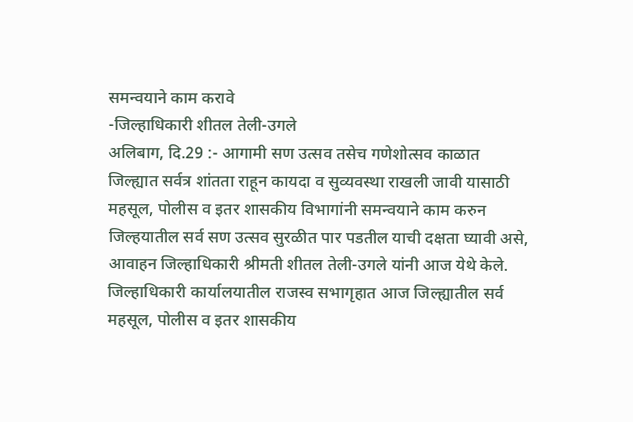समन्वयाने काम करावे
-जिल्हाधिकारी शीतल तेली-उगले
अलिबाग, दि.29 :- आगामी सण उत्सव तसेच गणेशोत्सव काळात जिल्ह्यात सर्वत्र शांतता राहून कायदा व सुव्यवस्था राखली जावी यासाठी महसूल, पोलीस व इतर शासकीय विभागांनी समन्वयाने काम करुन जिल्हयातील सर्व सण उत्सव सुरळीत पार पडतील याची दक्षता घ्यावी असे, आवाहन जिल्हाधिकारी श्रीमती शीतल तेली-उगले यांनी आज येथे केले.
जिल्हाधिकारी कार्यालयातील राजस्व सभागृहात आज जिल्ह्यातील सर्व महसूल, पोलीस व इतर शासकीय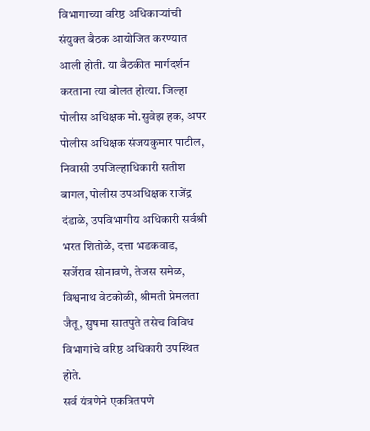विभागाच्या वरिष्ठ अधिकाऱ्यांची संयुक्त बैठक आयोजित करण्यात आली होती. या बैठकीत मार्गदर्शन करताना त्या बोलत होत्या. जिल्हा पोलीस अधिक्षक मो.सुवेझ हक, अपर पोलीस अधिक्षक संजयकुमार पाटील, निवासी उपजिल्हाधिकारी सतीश बागल, पोलीस उपअधिक्षक राजेंद्र दंडाळे, उपविभागीय अधिकारी सर्वश्री भरत शितोळे, दत्ता भडकवाड, सर्जेराव सोनावणे, तेजस समेळ, विश्वनाथ वेटकोळी, श्रीमती प्रेमलता जैतू, सुषमा सातपुते तसेच विविध विभागांचे वरिष्ठ अधिकारी उपस्थित होते.
सर्व यंत्रणेने एकत्रितपणे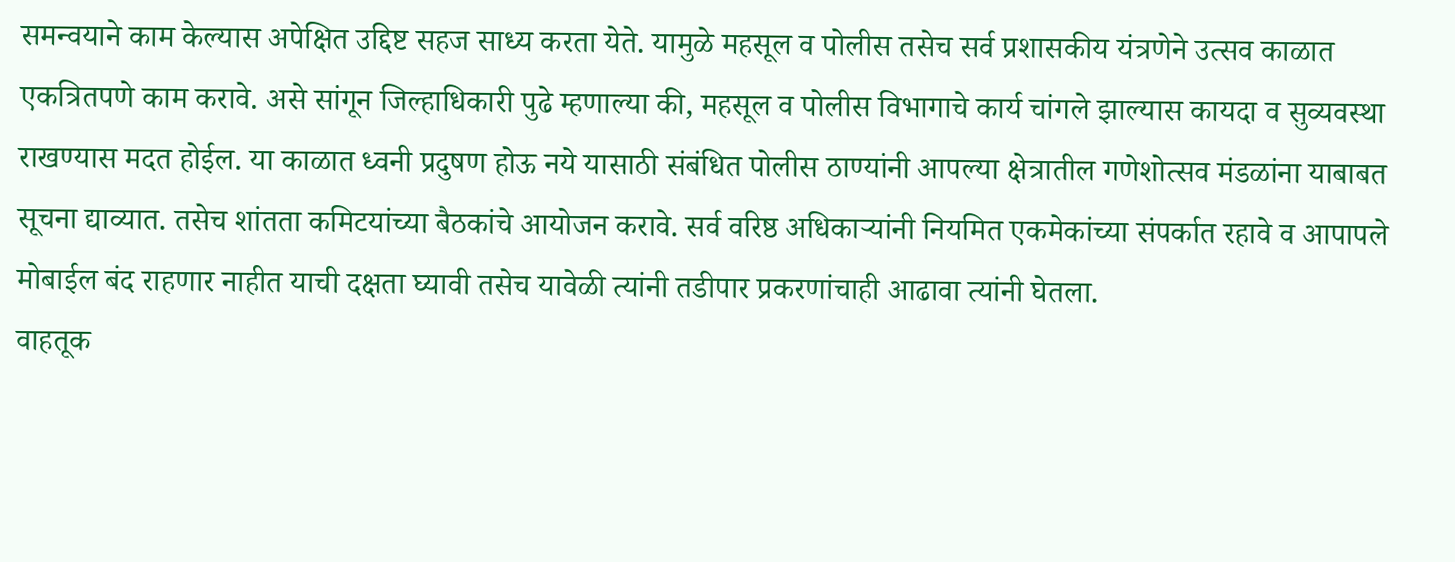समन्वयाने काम केल्यास अपेक्षित उद्दिष्ट सहज साध्य करता येते. यामुळे महसूल व पोलीस तसेच सर्व प्रशासकीय यंत्रणेने उत्सव काळात एकत्रितपणे काम करावे. असे सांगून जिल्हाधिकारी पुढे म्हणाल्या की, महसूल व पोलीस विभागाचे कार्य चांगले झाल्यास कायदा व सुव्यवस्था राखण्यास मदत होईल. या काळात ध्वनी प्रदुषण होऊ नये यासाठी संबंधित पोलीस ठाण्यांनी आपल्या क्षेत्रातील गणेशोत्सव मंडळांना याबाबत सूचना द्याव्यात. तसेच शांतता कमिटयांच्या बैठकांचे आयोजन करावे. सर्व वरिष्ठ अधिकाऱ्यांनी नियमित एकमेकांच्या संपर्कात रहावे व आपापले मोबाईल बंद राहणार नाहीत याची दक्षता घ्यावी तसेच यावेळी त्यांनी तडीपार प्रकरणांचाही आढावा त्यांनी घेतला.
वाहतूक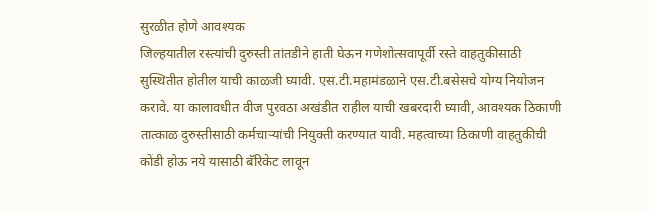सुरळीत होणे आवश्यक
जिल्हयातील रस्त्यांची दुरुस्ती तांतडीने हाती घेऊन गणेशोत्सवापूर्वी रस्ते वाहतुकीसाठी सुस्थितीत होतील याची काळजी घ्यावी. एस.टी.महामंडळाने एस.टी.बसेसचे योग्य नियोजन करावे. या कालावधीत वीज पुरवठा अखंडीत राहील याची खबरदारी घ्यावी, आवश्यक ठिकाणी तात्काळ दुरुस्तीसाठी कर्मचाऱ्यांची नियुक्ती करण्यात यावी. महत्वाच्या ठिकाणी वाहतुकीची कोंडी होऊ नये यासाठी बॅरिकेट लावून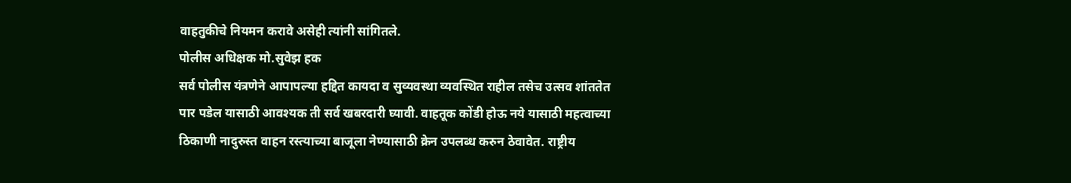वाहतुकीचे नियमन करावे असेही त्यांनी सांगितले.
पोलीस अधिक्षक मो.सुवेझ हक
सर्व पोलीस यंत्रणेने आपापल्या हद्दित कायदा व सुव्यवस्था व्यवस्थित राहील तसेच उत्सव शांततेत पार पडेल यासाठी आवश्यक ती सर्व खबरदारी घ्यावी. वाहतूक कोंडी होऊ नये यासाठी महत्वाच्या ठिकाणी नादुरुस्त वाहन रस्त्याच्या बाजूला नेण्यासाठी क्रेन उपलब्ध करुन ठेवावेत. राष्ट्रीय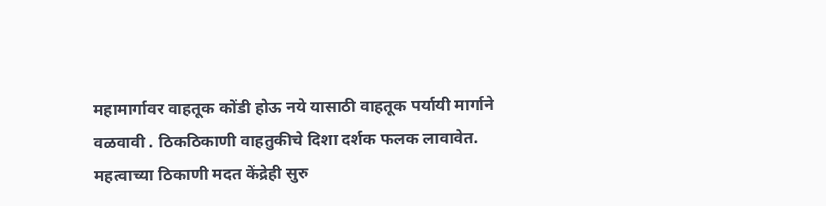महामार्गावर वाहतूक कोंडी होऊ नये यासाठी वाहतूक पर्यायी मार्गाने वळवावी . ठिकठिकाणी वाहतुकीचे दिशा दर्शक फलक लावावेत. महत्वाच्या ठिकाणी मदत केंद्रेही सुरु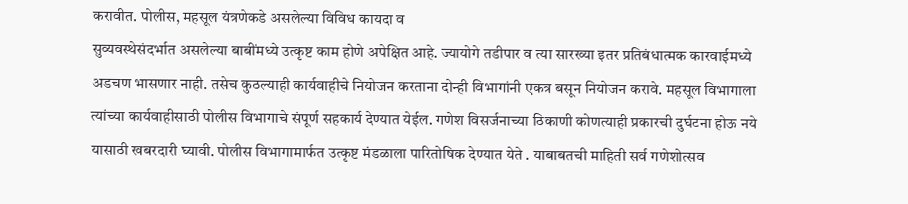करावीत. पोलीस, महसूल यंत्रणेकडे असलेल्या विविध कायदा व
सुव्यवस्थेसंदर्भात असलेल्या बाबींमध्ये उत्कृष्ट काम होणे अपेक्षित आहे. ज्यायोगे तडीपार व त्या सारख्या इतर प्रतिबंधात्मक कारवाईमध्ये अडचण भासणार नाही. तसेच कुठल्याही कार्यवाहीचे नियोजन करताना दोन्ही विभागांनी एकत्र बसून नियोजन करावे. महसूल विभागाला त्यांच्या कार्यवाहीसाठी पोलीस विभागाचे संपूर्ण सहकार्य देण्यात येईल. गणेश विसर्जनाच्या ठिकाणी कोणत्याही प्रकारची दुर्घटना होऊ नये यासाठी खबरदारी घ्यावी. पोलीस विभागामार्फत उत्कृष्ट मंडळाला पारितोषिक देण्यात येते . याबाबतची माहिती सर्व गणेशोत्सव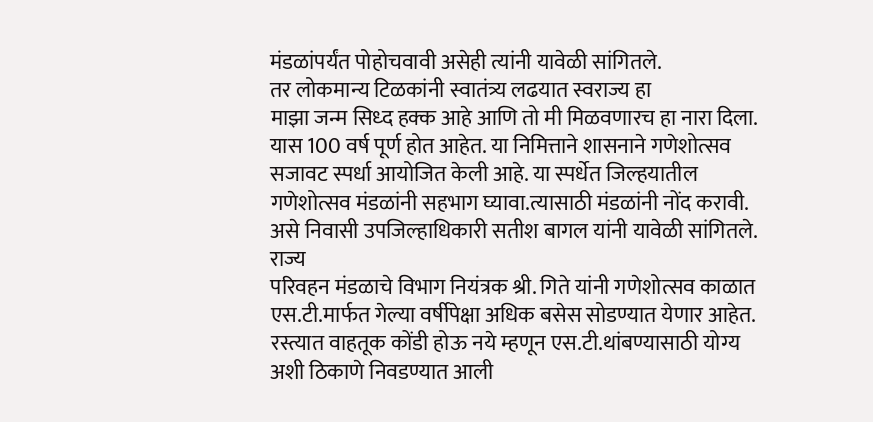मंडळांपर्यंत पोहोचवावी असेही त्यांनी यावेळी सांगितले.
तर लोकमान्य टिळकांनी स्वातंत्र्य लढयात स्वराज्य हा
माझा जन्म सिध्द हक्क आहे आणि तो मी मिळवणारच हा नारा दिला. यास 100 वर्ष पूर्ण होत आहेत. या निमित्ताने शासनाने गणेशोत्सव सजावट स्पर्धा आयोजित केली आहे. या स्पर्धेत जिल्हयातील गणेशोत्सव मंडळांनी सहभाग घ्यावा.त्यासाठी मंडळांनी नोंद करावी. असे निवासी उपजिल्हाधिकारी सतीश बागल यांनी यावेळी सांगितले.
राज्य
परिवहन मंडळाचे विभाग नियंत्रक श्री. गिते यांनी गणेशोत्सव काळात एस.टी.मार्फत गेल्या वर्षीपेक्षा अधिक बसेस सोडण्यात येणार आहेत. रस्त्यात वाहतूक कोंडी होऊ नये म्हणून एस.टी.थांबण्यासाठी योग्य अशी ठिकाणे निवडण्यात आली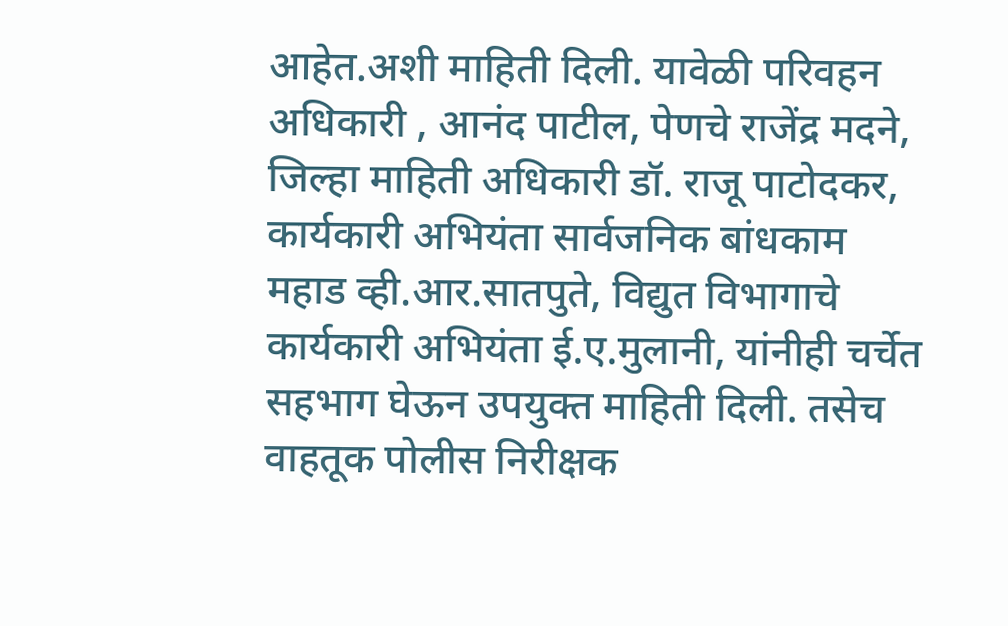आहेत.अशी माहिती दिली. यावेळी परिवहन अधिकारी , आनंद पाटील, पेणचे राजेंद्र मदने, जिल्हा माहिती अधिकारी डॉ. राजू पाटोदकर, कार्यकारी अभियंता सार्वजनिक बांधकाम महाड व्ही.आर.सातपुते, विद्युत विभागाचे कार्यकारी अभियंता ई.ए.मुलानी, यांनीही चर्चेत सहभाग घेऊन उपयुक्त माहिती दिली. तसेच वाहतूक पोलीस निरीक्षक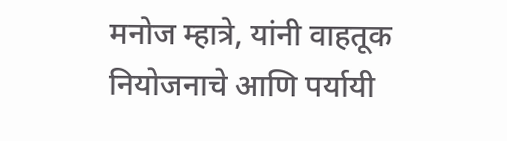मनोज म्हात्रे, यांनी वाहतूक नियोजनाचे आणि पर्यायी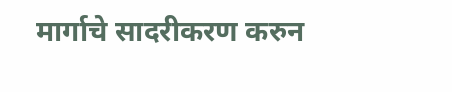मार्गाचे सादरीकरण करुन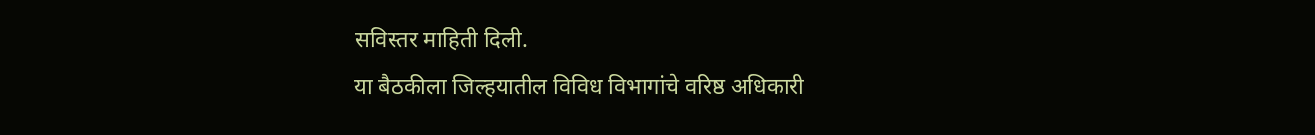सविस्तर माहिती दिली.
या बैठकीला जिल्हयातील विविध विभागांचे वरिष्ठ अधिकारी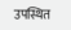उपस्थित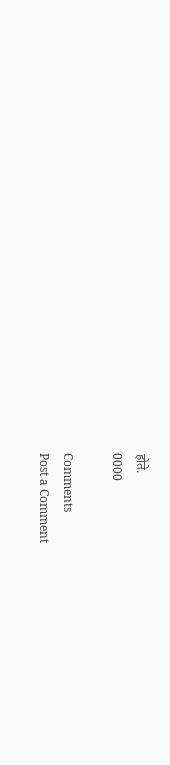होते.
0000

Comments
Post a Comment